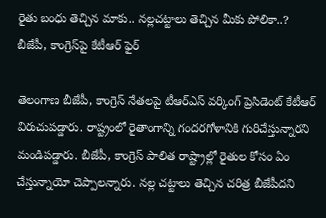రైతు బంధు తెచ్చిన మాకు.. నల్లచట్టాలు తెచ్చిన మీకు పోలికా..? బీజేపీ, కాంగ్రెస్‌పై కేటీఆర్ ఫైర్

తెలంగాణ బీజేపీ, కాంగ్రెస్ నేతలపై టీఆర్ఎస్ వర్కింగ్ ప్రెసిడెంట్ కేటీఆర్ విరుచుపడ్డారు. రాష్ట్రంలో రైతాంగాన్ని గందరగోళానికి గురిచేస్తున్నారని మండిపడ్డారు. బీజేపీ, కాంగ్రెస్ పాలిత రాష్ట్రాల్లో రైతుల కోసం ఏం చేస్తున్నాయో చెప్పాలన్నారు. నల్ల చట్టాలు తెచ్చిన చరిత్ర బీజేపీదని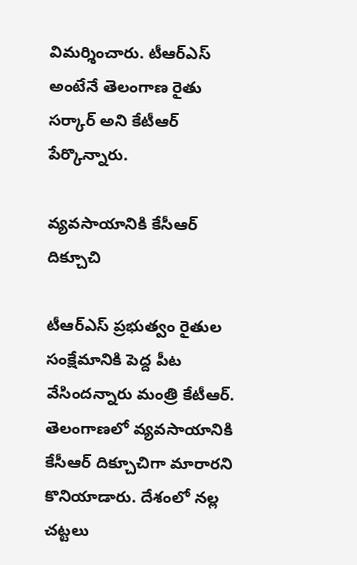విమర్శించారు. టీఆర్ఎస్ అంటేనే తెలంగాణ రైతు సర్కార్ అని కేటీఆర్ పేర్కొన్నారు.

వ్యవసాయానికి కేసీఆర్ దిక్చూచి

టీఆర్ఎస్ ప్రభుత్వం రైతుల సంక్షేమానికి పెద్ద పీట వేసిందన్నారు మంత్రి కేటీఆర్. తెలంగాణలో వ్యవసాయానికి కేసీఆర్ దిక్చూచిగా మారారని కొనియాడారు. దేశంలో నల్ల చట్టలు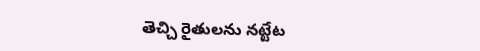తెచ్చి రైతులను నట్టేట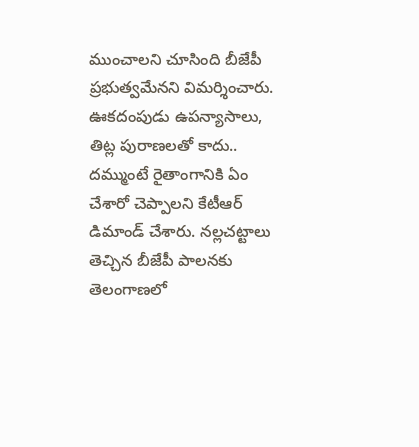ముంచాలని చూసింది బీజేపీ ప్రభుత్వమేనని విమర్శించారు. ఊకదంపుడు ఉపన్యాసాలు, తిట్ల పురాణలతో కాదు.. దమ్ముంటే రైతాంగానికి ఏం చేశారో చెప్పాలని కేటీఆర్ డిమాండ్ చేశారు. నల్లచట్టాలు తెచ్చిన బీజేపీ పాలనకు తెలంగాణలో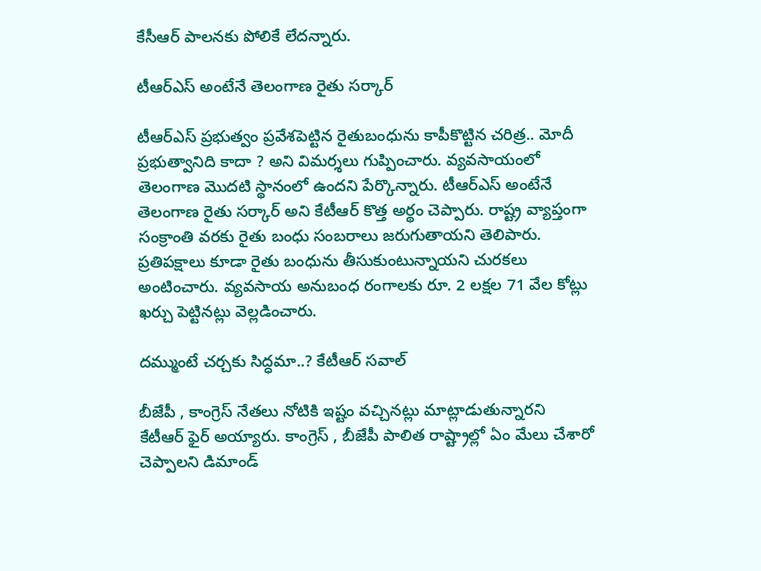కేసీఆర్ పాలనకు పోలికే లేదన్నారు.

టీఆర్ఎస్ అంటేనే తెలంగాణ రైతు సర్కార్

టీఆర్ఎస్ ప్రభుత్వం ప్రవేశపెట్టిన రైతుబంధును కాపీకొట్టిన చరిత్ర.. మోదీ ప్రభుత్వానిది కాదా ? అని విమర్శలు గుప్పించారు. వ్యవసాయంలో తెలంగాణ మొదటి స్థానంలో ఉందని పేర్కొన్నారు. టీఆర్ఎస్ అంటేనే తెలంగాణ రైతు సర్కార్ అని కేటీఆర్ కొత్త అర్థం చెప్పారు. రాష్ట్ర వ్యాప్తంగా సంక్రాంతి వరకు రైతు బంధు సంబరాలు జరుగుతాయని తెలిపారు. ప్రతిపక్షాలు కూడా రైతు బంధును తీసుకుంటున్నాయని చురకలు అంటించారు. వ్యవసాయ అనుబంధ రంగాలకు రూ. 2 లక్షల 71 వేల కోట్లు ఖర్చు పెట్టినట్లు వెల్లడించారు.

దమ్ముంటే చర్చకు సిద్ధమా..? కేటీఆర్ సవాల్

బీజేపీ , కాంగ్రెస్ నేతలు నోటికి ఇష్టం వచ్చినట్లు మాట్లాడుతున్నారని కేటీఆర్ ఫైర్ అయ్యారు. కాంగ్రెస్ , బీజేపీ పాలిత రాష్ట్రాల్లో ఏం మేలు చేశారో చెప్పాలని డిమాండ్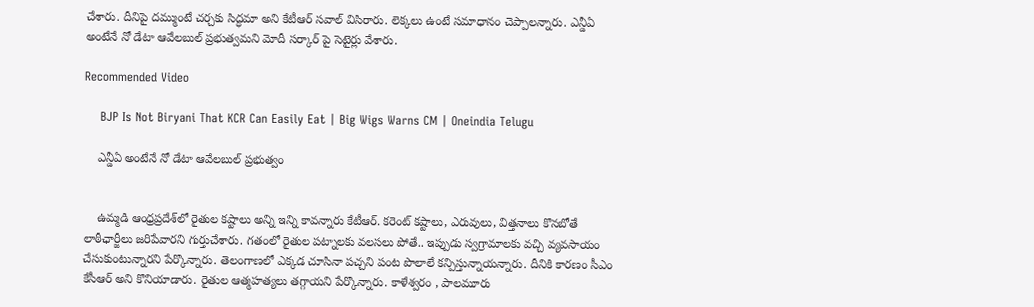చేశారు. దీనిపై దమ్ముంటే చర్చకు సిద్ధమా అని కేటీఆర్ సవాల్ విసిరారు. లెక్కలు ఉంటే సమాధానం చెప్పాలన్నారు. ఎన్డీఏ అంటేనే నో డేటా ఆవేలబుల్ ప్రభుత్వమని మోదీ సర్కార్ పై సెటైర్లు వేశారు.

Recommended Video

    BJP Is Not Biryani That KCR Can Easily Eat | Big Wigs Warns CM | Oneindia Telugu

    ఎన్డీఏ అంటేనే నో డేటా ఆవేలబుల్ ప్రభుత్వం


    ఉమ్మడి ఆంధ్రప్రదేశ్‌లో రైతుల కష్టాలు అన్ని ఇన్ని కావన్నారు కేటీఆర్. కరెంట్ కష్టాలు, ఎరువులు, విత్తనాలు కొనబోతే లాఠీఛార్జీలు జరిపేవారని గుర్తుచేశారు. గతంలో రైతుల పట్నాలకు వలసలు పోతే.. ఇప్పుడు స్వగ్రామాలకు వచ్చి వ్యవసాయం చేసుకుంటున్నారని పేర్కొన్నారు. తెలంగాణలో ఎక్కడ చూసినా పచ్చని పంట పొలాలే కన్పిస్తున్నాయన్నారు. దీనికి కారణం సీఎం కేసీఆర్ అని కొనియాడారు. రైతుల ఆత్మహత్యలు తగ్గాయని పేర్కొన్నారు. కాళేశ్వరం , పాలమూరు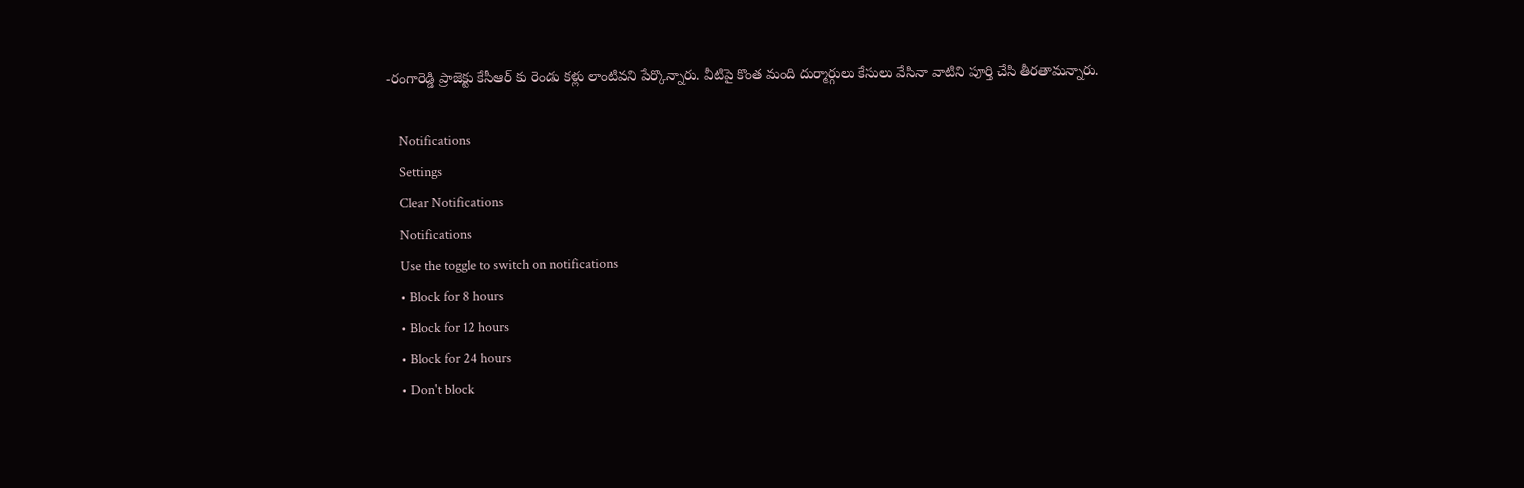-రంగారెడ్డి ప్రాజెక్టు కేసీఆర్ కు రెండు కళ్లు లాంటివని పేర్కొన్నారు. వీటిపై కొంత మంది దుర్మార్గులు కేసులు వేసినా వాటిని పూర్తి చేసి తీరతామన్నారు.

    Notifications
    Settings
    Clear Notifications
    Notifications
    Use the toggle to switch on notifications
    • Block for 8 hours
    • Block for 12 hours
    • Block for 24 hours
    • Don't block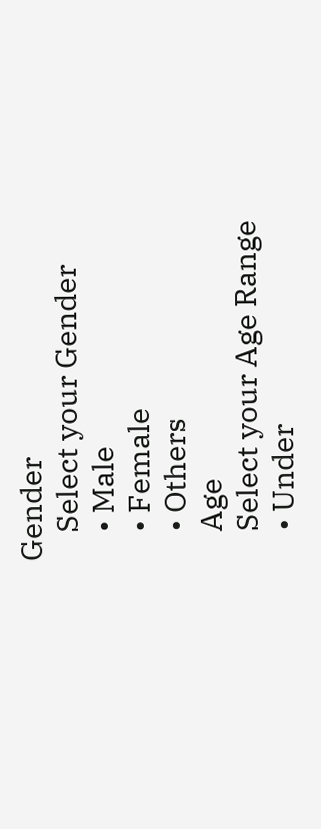Gender
    Select your Gender
    • Male
    • Female
    • Others
    Age
    Select your Age Range
    • Under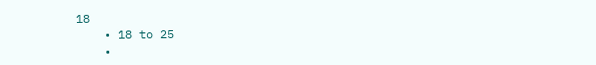18
    • 18 to 25
    •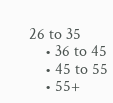26 to 35
    • 36 to 45
    • 45 to 55
    • 55+